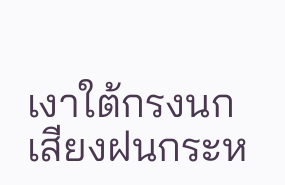เงาใต้กรงนก
เสียงฝนกระห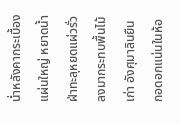น่ำหลังคากระเบื้องแผ่นใหญ่ หยาดน้ำฝ่าทะลุหยดแผ่วรั่วลงมากระทบพื้นไม้เก่า อังศุมาลินยืนกอดอกแน่นในห้อ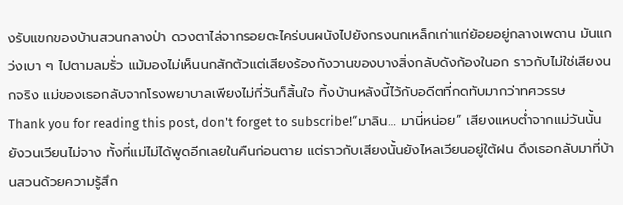งรับแขกของบ้านสวนกลางป่า ดวงตาไล่จากรอยตะไคร่บนผนังไปยังกรงนกเหล็กเก่าแก่ย้อยอยู่กลางเพดาน มันแกว่งเบา ๆ ไปตามลมรั่ว แม้มองไม่เห็นนกสักตัวแต่เสียงร้องกังวานของบางสิ่งกลับดังก้องในอก ราวกับไม่ใช่เสียงนกจริง แม่ของเธอกลับจากโรงพยาบาลเพียงไม่กี่วันก็สิ้นใจ ทิ้งบ้านหลังนี้ไว้กับอดีตที่กดทับมากว่าทศวรรษ
Thank you for reading this post, don't forget to subscribe!“มาลิน… มานี่หน่อย” เสียงแหบต่ำจากแม่วันนั้นยังวนเวียนไม่จาง ทั้งที่แม่ไม่ได้พูดอีกเลยในคืนก่อนตาย แต่ราวกับเสียงนั้นยังไหลเวียนอยู่ใต้ฝน ดึงเธอกลับมาที่บ้านสวนด้วยความรู้สึก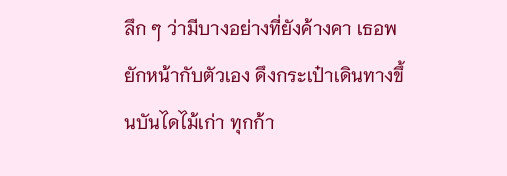ลึก ๆ ว่ามีบางอย่างที่ยังค้างคา เธอพยักหน้ากับตัวเอง ดึงกระเป๋าเดินทางขึ้นบันไดไม้เก่า ทุกก้า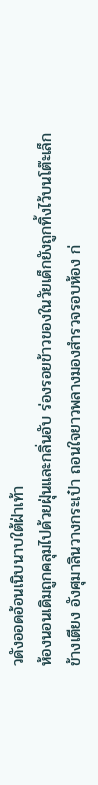วดังออดอ้อนเนิบนาบใต้ฝ่าเท้า
ห้องนอนเดิมถูกคลุมไปด้วยฝุ่นและกลิ่นอับ ร่องรอยข้าวของในวัยเด็กยังถูกทิ้งไว้บนโต๊ะเล็กข้างเตียง อังศุมาลินวางกระเป๋า ถอนใจยาวพลางมองสำรวจรอบห้อง ก่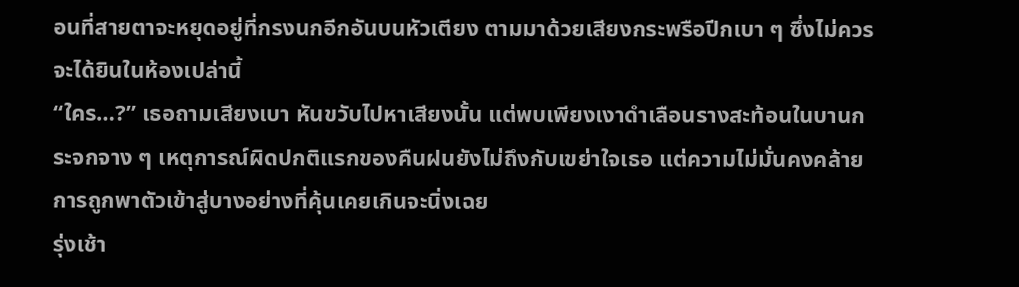อนที่สายตาจะหยุดอยู่ที่กรงนกอีกอันบนหัวเตียง ตามมาด้วยเสียงกระพรือปีกเบา ๆ ซึ่งไม่ควรจะได้ยินในห้องเปล่านี้
“ใคร…?” เธอถามเสียงเบา หันขวับไปหาเสียงนั้น แต่พบเพียงเงาดำเลือนรางสะท้อนในบานกระจกจาง ๆ เหตุการณ์ผิดปกติแรกของคืนฝนยังไม่ถึงกับเขย่าใจเธอ แต่ความไม่มั่นคงคล้ายการถูกพาตัวเข้าสู่บางอย่างที่คุ้นเคยเกินจะนิ่งเฉย
รุ่งเช้า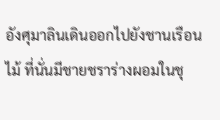อังศุมาลินเดินออกไปยังชานเรือนไม้ ที่นั่นมีชายชราร่างผอมในชุ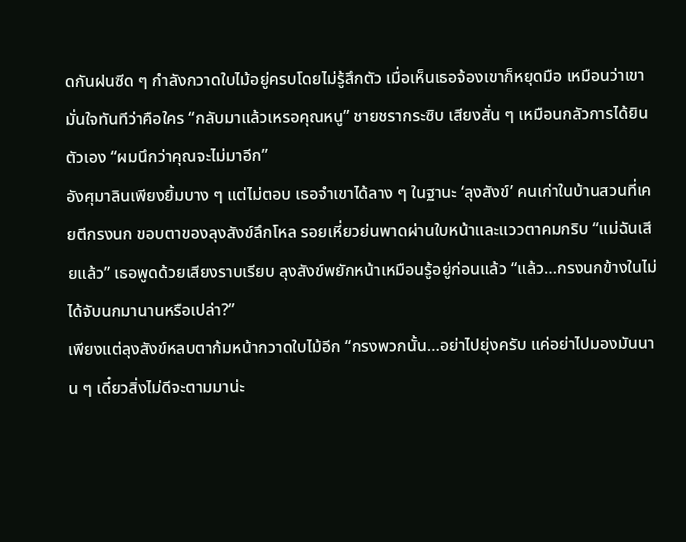ดกันฝนซีด ๆ กำลังกวาดใบไม้อยู่ครบโดยไม่รู้สึกตัว เมื่อเห็นเธอจ้องเขาก็หยุดมือ เหมือนว่าเขามั่นใจทันทีว่าคือใคร “กลับมาแล้วเหรอคุณหนู” ชายชรากระซิบ เสียงสั่น ๆ เหมือนกลัวการได้ยินตัวเอง “ผมนึกว่าคุณจะไม่มาอีก”
อังศุมาลินเพียงยิ้มบาง ๆ แต่ไม่ตอบ เธอจำเขาได้ลาง ๆ ในฐานะ ‘ลุงสังข์’ คนเก่าในบ้านสวนที่เคยตีกรงนก ขอบตาของลุงสังข์ลึกโหล รอยเหี่ยวย่นพาดผ่านใบหน้าและแววตาคมกริบ “แม่ฉันเสียแล้ว” เธอพูดด้วยเสียงราบเรียบ ลุงสังข์พยักหน้าเหมือนรู้อยู่ก่อนแล้ว “แล้ว…กรงนกข้างในไม่ได้จับนกมานานหรือเปล่า?”
เพียงแต่ลุงสังข์หลบตาก้มหน้ากวาดใบไม้อีก “กรงพวกนั้น…อย่าไปยุ่งครับ แค่อย่าไปมองมันนาน ๆ เดี๋ยวสิ่งไม่ดีจะตามมาน่ะ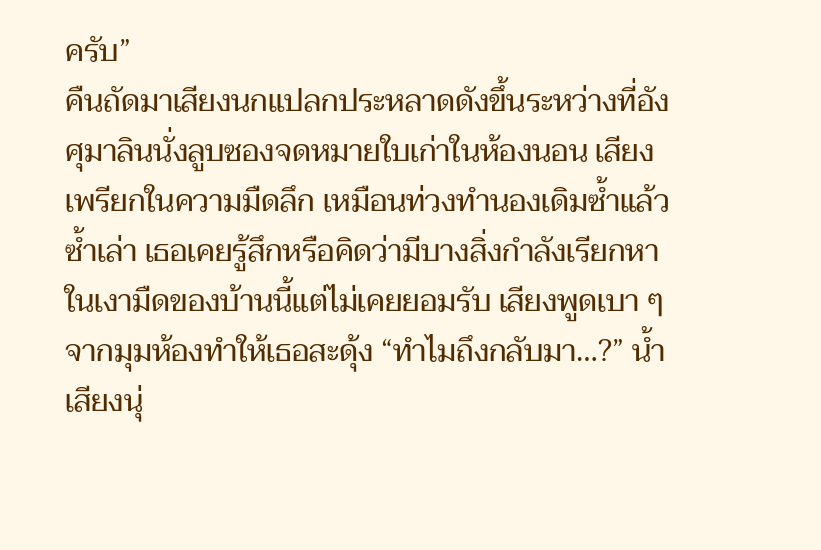ครับ”
คืนถัดมาเสียงนกแปลกประหลาดดังขึ้นระหว่างที่อังศุมาลินนั่งลูบซองจดหมายใบเก่าในห้องนอน เสียงเพรียกในความมืดลึก เหมือนท่วงทำนองเดิมซ้ำแล้วซ้ำเล่า เธอเคยรู้สึกหรือคิดว่ามีบางสิ่งกำลังเรียกหาในเงามืดของบ้านนี้แต่ไม่เคยยอมรับ เสียงพูดเบา ๆ จากมุมห้องทำให้เธอสะดุ้ง “ทำไมถึงกลับมา…?” น้ำเสียงนุ่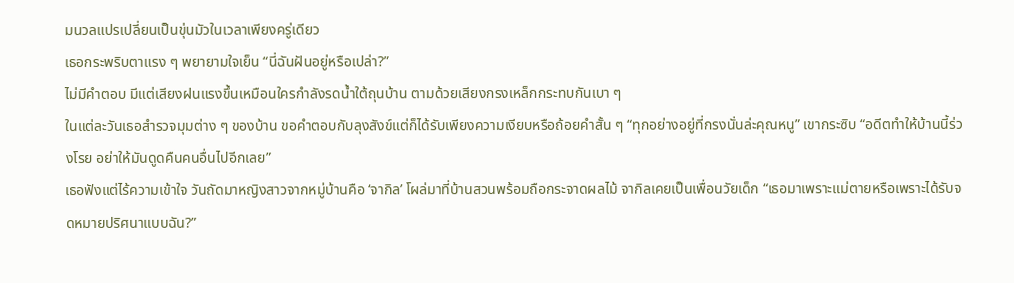มนวลแปรเปลี่ยนเป็นขุ่นมัวในเวลาเพียงครู่เดียว
เธอกระพริบตาแรง ๆ พยายามใจเย็น “นี่ฉันฝันอยู่หรือเปล่า?”
ไม่มีคำตอบ มีแต่เสียงฝนแรงขึ้นเหมือนใครกำลังรดน้ำใต้ถุนบ้าน ตามด้วยเสียงกรงเหล็กกระทบกันเบา ๆ
ในแต่ละวันเธอสำรวจมุมต่าง ๆ ของบ้าน ขอคำตอบกับลุงสังข์แต่ก็ได้รับเพียงความเงียบหรือถ้อยคำสั้น ๆ “ทุกอย่างอยู่ที่กรงนั่นล่ะคุณหนู” เขากระซิบ “อดีตทำให้บ้านนี้ร่วงโรย อย่าให้มันดูดคืนคนอื่นไปอีกเลย”
เธอฟังแต่ไร้ความเข้าใจ วันถัดมาหญิงสาวจากหมู่บ้านคือ ‘จากิล’ โผล่มาที่บ้านสวนพร้อมถือกระจาดผลไม้ จากิลเคยเป็นเพื่อนวัยเด็ก “เธอมาเพราะแม่ตายหรือเพราะได้รับจดหมายปริศนาแบบฉัน?”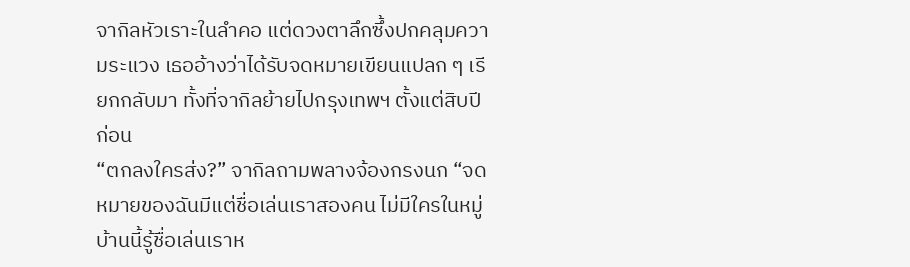จากิลหัวเราะในลำคอ แต่ดวงตาลึกซึ้งปกคลุมความระแวง เธออ้างว่าได้รับจดหมายเขียนแปลก ๆ เรียกกลับมา ทั้งที่จากิลย้ายไปกรุงเทพฯ ตั้งแต่สิบปีก่อน
“ตกลงใครส่ง?” จากิลถามพลางจ้องกรงนก “จดหมายของฉันมีแต่ชื่อเล่นเราสองคน ไม่มีใครในหมู่บ้านนี้รู้ชื่อเล่นเราห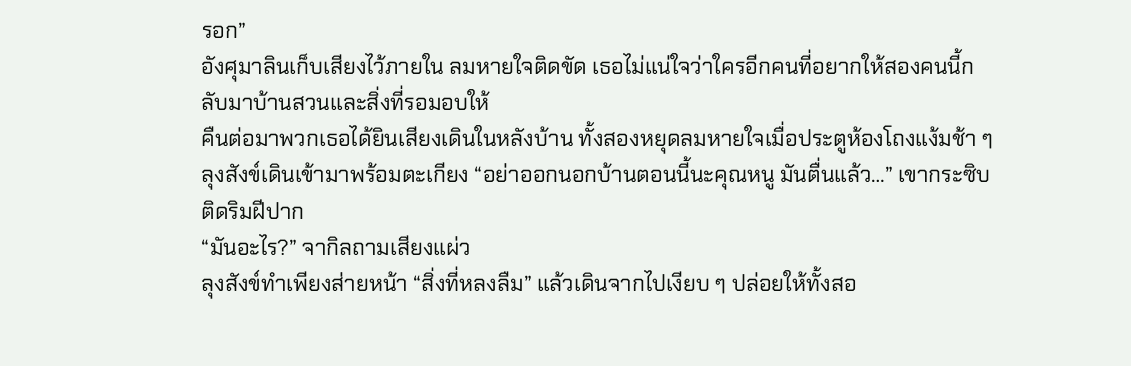รอก”
อังศุมาลินเก็บเสียงไว้ภายใน ลมหายใจติดขัด เธอไม่แน่ใจว่าใครอีกคนที่อยากให้สองคนนี้กลับมาบ้านสวนและสิ่งที่รอมอบให้
คืนต่อมาพวกเธอได้ยินเสียงเดินในหลังบ้าน ทั้งสองหยุดลมหายใจเมื่อประตูห้องโถงแง้มช้า ๆ ลุงสังข์เดินเข้ามาพร้อมตะเกียง “อย่าออกนอกบ้านตอนนี้นะคุณหนู มันตื่นแล้ว…” เขากระซิบติดริมฝีปาก
“มันอะไร?” จากิลถามเสียงแผ่ว
ลุงสังข์ทำเพียงส่ายหน้า “สิ่งที่หลงลืม” แล้วเดินจากไปเงียบ ๆ ปล่อยให้ทั้งสอ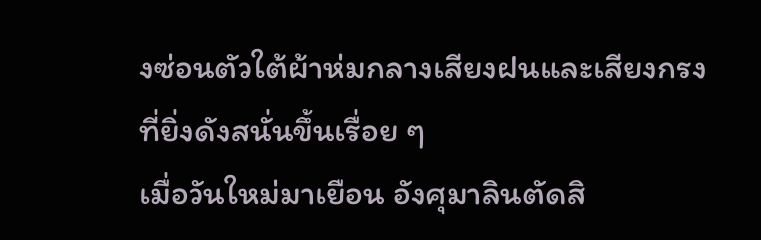งซ่อนตัวใต้ผ้าห่มกลางเสียงฝนและเสียงกรงที่ยิ่งดังสนั่นขึ้นเรื่อย ๆ
เมื่อวันใหม่มาเยือน อังศุมาลินตัดสิ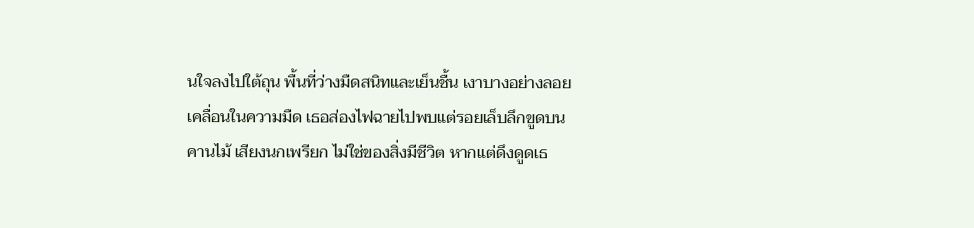นใจลงไปใต้ถุน พื้นที่ว่างมืดสนิทและเย็นชื้น เงาบางอย่างลอยเคลื่อนในความมืด เธอส่องไฟฉายไปพบแต่รอยเล็บลึกขูดบนคานไม้ เสียงนกเพรียก ไม่ใช่ของสิ่งมีชีวิต หากแต่ดึงดูดเธ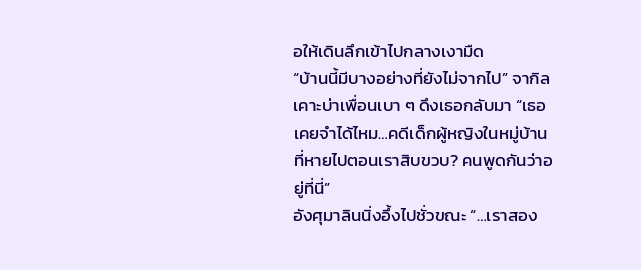อให้เดินลึกเข้าไปกลางเงามืด
“บ้านนี้มีบางอย่างที่ยังไม่จากไป” จากิลเคาะบ่าเพื่อนเบา ๆ ดึงเธอกลับมา “เธอเคยจำได้ไหม…คดีเด็กผู้หญิงในหมู่บ้านที่หายไปตอนเราสิบขวบ? คนพูดกันว่าอยู่ที่นี่”
อังศุมาลินนิ่งอึ้งไปชั่วขณะ “…เราสอง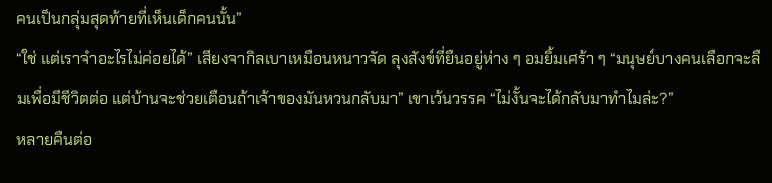คนเป็นกลุ่มสุดท้ายที่เห็นเด็กคนนั้น”
“ใช่ แต่เราจำอะไรไม่ค่อยได้” เสียงจากิลเบาเหมือนหนาวจัด ลุงสังข์ที่ยืนอยู่ห่าง ๆ อมยิ้มเศร้า ๆ “มนุษย์บางคนเลือกจะลืมเพื่อมีชีวิตต่อ แต่บ้านจะช่วยเตือนถ้าเจ้าของมันหวนกลับมา” เขาเว้นวรรค “ไม่งั้นจะได้กลับมาทำไมล่ะ?”
หลายคืนต่อ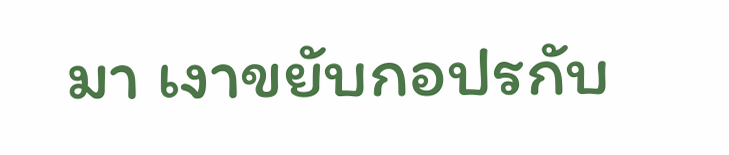มา เงาขยับกอปรกับ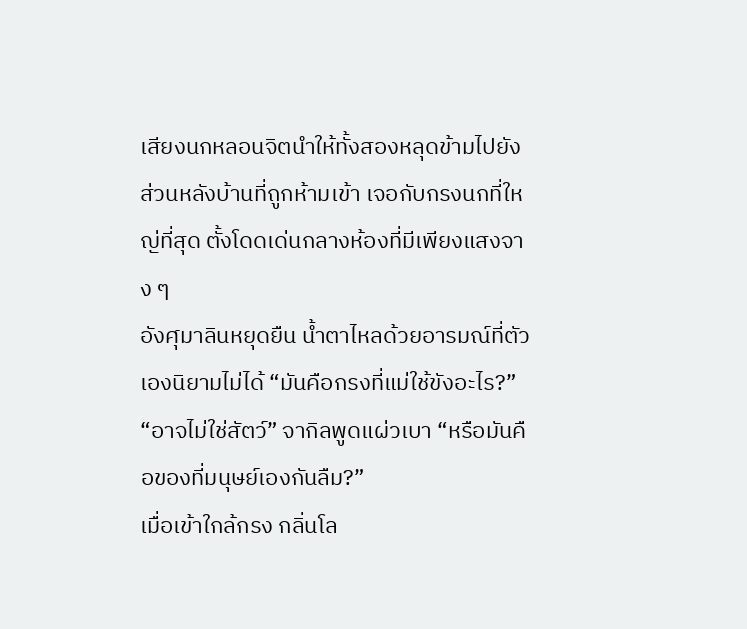เสียงนกหลอนจิตนำให้ทั้งสองหลุดข้ามไปยังส่วนหลังบ้านที่ถูกห้ามเข้า เจอกับกรงนกที่ใหญ่ที่สุด ตั้งโดดเด่นกลางห้องที่มีเพียงแสงจาง ๆ
อังศุมาลินหยุดยืน น้ำตาไหลด้วยอารมณ์ที่ตัวเองนิยามไม่ได้ “มันคือกรงที่แม่ใช้ขังอะไร?”
“อาจไม่ใช่สัตว์” จากิลพูดแผ่วเบา “หรือมันคือของที่มนุษย์เองกันลืม?”
เมื่อเข้าใกล้กรง กลิ่นโล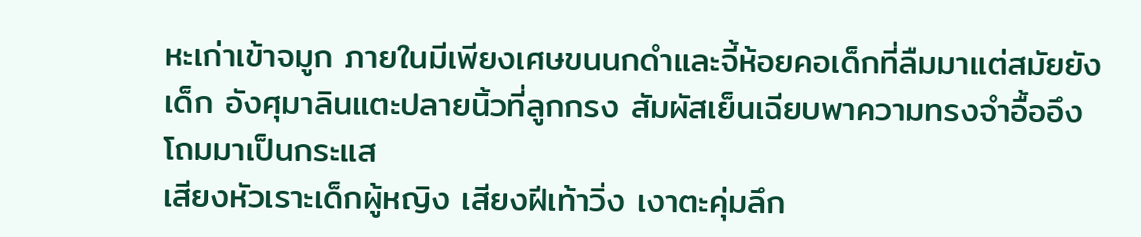หะเก่าเข้าจมูก ภายในมีเพียงเศษขนนกดำและจี้ห้อยคอเด็กที่ลืมมาแต่สมัยยังเด็ก อังศุมาลินแตะปลายนิ้วที่ลูกกรง สัมผัสเย็นเฉียบพาความทรงจำอื้ออึงโถมมาเป็นกระแส
เสียงหัวเราะเด็กผู้หญิง เสียงฝีเท้าวิ่ง เงาตะคุ่มลึก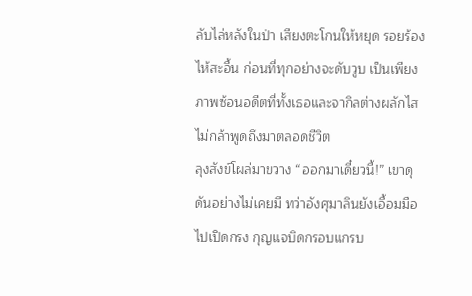ลับไล่หลังในป่า เสียงตะโกนให้หยุด รอยร้องไห้สะอื้น ก่อนที่ทุกอย่างจะดับวูบ เป็นเพียงภาพซ้อนอดีตที่ทั้งเธอและจากิลต่างผลักไสไม่กล้าพูดถึงมาตลอดชีวิต
ลุงสังข์โผล่มาขวาง “ออกมาเดี๋ยวนี้!” เขาดุดันอย่างไม่เคยมี ทว่าอังศุมาลินยังเอื้อมมือไปเปิดกรง กุญแจบิดกรอบแกรบ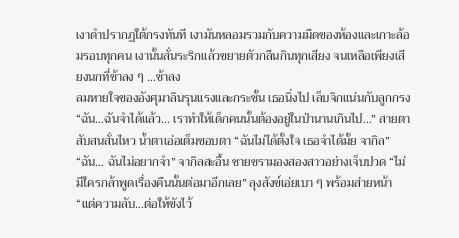เงาดำปรากฏใต้กรงทันที เงามันหลอมรวมกับความมืดของห้องและเกาะล้อมรอบทุกคน เงานั้นสั่นระริกแล้วขยายตัวกลืนกินทุกเสียง จนเหลือเพียงเสียงนกที่ช้าลง ๆ …ช้าลง
ลมหายใจของอังศุมาลินรุนแรงและกระชั้น เธอนิ่งไป เล็บจิกแน่นกับลูกกรง “ฉัน…ฉันจำได้แล้ว… เราทำให้เด็กคนนั้นต้องอยู่ในป่านานเกินไป…” สายตาสับสนสั่นไหว น้ำตาเอ่อเต็มขอบตา “ฉันไม่ได้ตั้งใจ เธอจำได้มั้ย จากิล”
“ฉัน… ฉันไม่อยากจำ” จากิลสะอื้น ชายชรามองสองสาวอย่างเจ็บปวด “ไม่มีใครกล้าพูดเรื่องคืนนั้นต่อมาอีกเลย” ลุงสังข์เอ่ยเบา ๆ พร้อมส่ายหน้า “แต่ความลับ…ต่อให้ขังไว้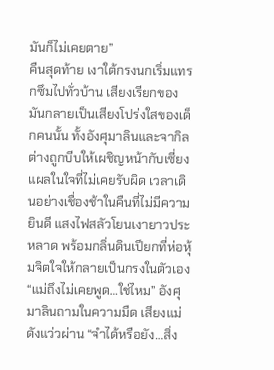มันก็ไม่เคยตาย”
คืนสุดท้าย เงาใต้กรงนกเริ่มแทรกซึมไปทั่วบ้าน เสียงเรียกของมันกลายเป็นเสียงโปร่งใสของเด็กคนนั้น ทั้งอังศุมาลินและจากิลต่างถูกบีบให้เผชิญหน้ากับเซี่ยงแผลในใจที่ไม่เคยรับผิด เวลาเดินอย่างเชื่องช้าในคืนที่ไม่มีความยินดี แสงไฟสลัวโยนเงายาวประหลาด พร้อมกลิ่นดินเปียกที่ห่อหุ้มจิตใจให้กลายเป็นกรงในตัวเอง
“แม่ถึงไม่เคยพูด…ใช่ไหม” อังศุมาลินถามในความมืด เสียงแม่ดังแว่วผ่าน “จำได้หรือยัง…สิ่ง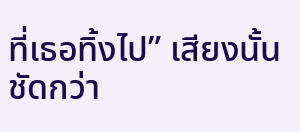ที่เธอทิ้งไป” เสียงนั้นชัดกว่า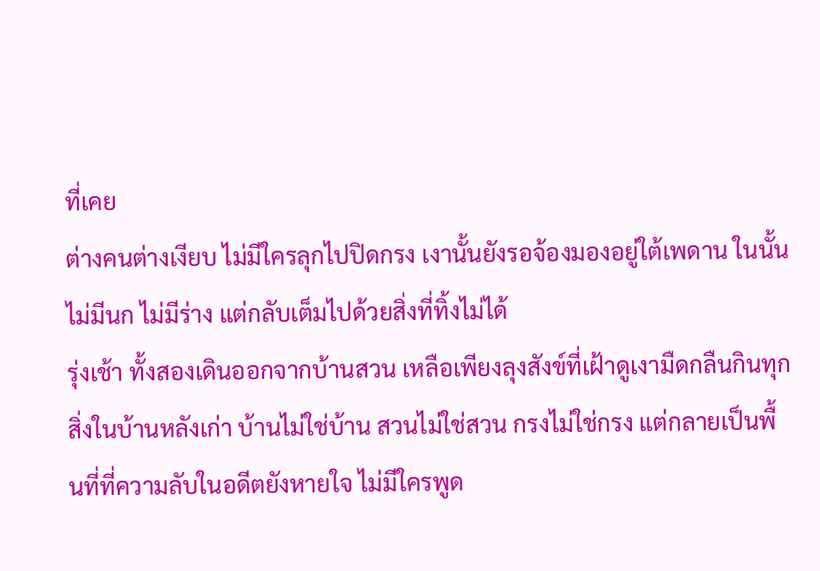ที่เคย
ต่างคนต่างเงียบ ไม่มีใครลุกไปปิดกรง เงานั้นยังรอจ้องมองอยู่ใต้เพดาน ในนั้นไม่มีนก ไม่มีร่าง แต่กลับเต็มไปด้วยสิ่งที่ทิ้งไม่ได้
รุ่งเช้า ทั้งสองเดินออกจากบ้านสวน เหลือเพียงลุงสังข์ที่เฝ้าดูเงามืดกลืนกินทุกสิ่งในบ้านหลังเก่า บ้านไม่ใช่บ้าน สวนไม่ใช่สวน กรงไม่ใช่กรง แต่กลายเป็นพื้นที่ที่ความลับในอดีตยังหายใจ ไม่มีใครพูด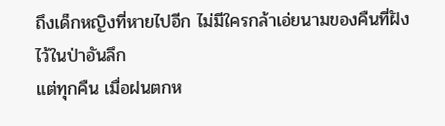ถึงเด็กหญิงที่หายไปอีก ไม่มีใครกล้าเอ่ยนามของคืนที่ฝังไว้ในป่าอันลึก
แต่ทุกคืน เมื่อฝนตกห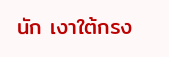นัก เงาใต้กรง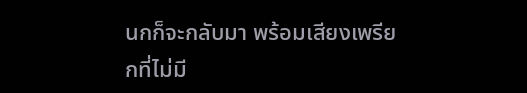นกก็จะกลับมา พร้อมเสียงเพรียกที่ไม่มี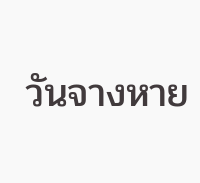วันจางหาย